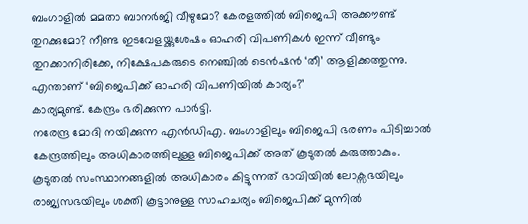ബംഗാളിൽ മമതാ ബാനർജി വീഴുമോ? കേരളത്തിൽ ബിജെപി അക്കൗണ്ട് തുറക്കുമോ? നീണ്ട ഇടവേളയ്ക്കുശേഷം ഓഹരി വിപണികൾ ഇന്ന് വീണ്ടും തുറക്കാനിരിക്കേ, നിക്ഷേപകരുടെ നെഞ്ചിൽ ടെൻഷൻ ‘തീ’ ആളിക്കത്തുന്നു.
എന്താണ് ‘ബിജെപിക്ക് ഓഹരി വിപണിയിൽ കാര്യം?’
കാര്യമുണ്ട്. കേന്ദ്രം ഭരിക്കുന്ന പാർട്ടി.
നരേന്ദ്ര മോദി നയിക്കുന്ന എൻഡിഎ. ബംഗാളിലും ബിജെപി ഭരണം പിടിച്ചാൽ കേന്ദ്രത്തിലും അധികാരത്തിലുള്ള ബിജെപിക്ക് അത് കൂടുതൽ കരുത്താകും.
കൂടുതൽ സംസ്ഥാനങ്ങളിൽ അധികാരം കിട്ടുന്നത് ഭാവിയിൽ ലോക്സഭയിലും രാജ്യസഭയിലും ശക്തി കൂട്ടാനുള്ള സാഹചര്യം ബിജെപിക്ക് മുന്നിൽ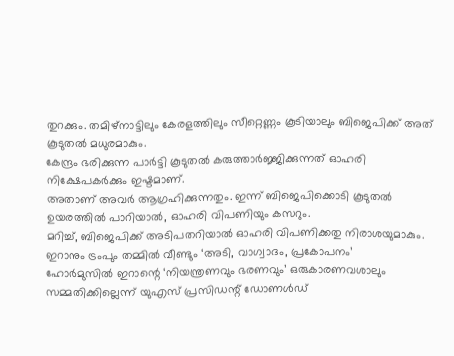തുറക്കും. തമിഴ്നാട്ടിലും കേരളത്തിലും സീറ്റെണ്ണം കൂടിയാലും ബിജെപിക്ക് അത് കൂടുതൽ മധുരമാകും.
കേന്ദ്രം ഭരിക്കുന്ന പാർട്ടി കൂടുതൽ കരുത്താർജ്ജിക്കുന്നത് ഓഹരി നിക്ഷേപകർക്കും ഇഷ്ടമാണ്.
അതാണ് അവർ ആഗ്രഹിക്കുന്നതും. ഇന്ന് ബിജെപിക്കൊടി കൂടുതൽ ഉയരത്തിൽ പാറിയാൽ, ഓഹരി വിപണിയും കസറും.
മറിച്ച്, ബിജെപിക്ക് അടിപതറിയാൽ ഓഹരി വിപണിക്കതു നിരാശയുമാകും.
ഇറാനും ട്രംപും തമ്മിൽ വീണ്ടും ‘അടി, വാഗ്വാദം, പ്രകോപനം’
ഹോർമുസിൽ ഇറാന്റെ ‘നിയന്ത്രണവും ഭരണവും’ ഒരുകാരണവശാലും സമ്മതിക്കില്ലെന്ന് യുഎസ് പ്രസിഡന്റ് ഡോണൾഡ്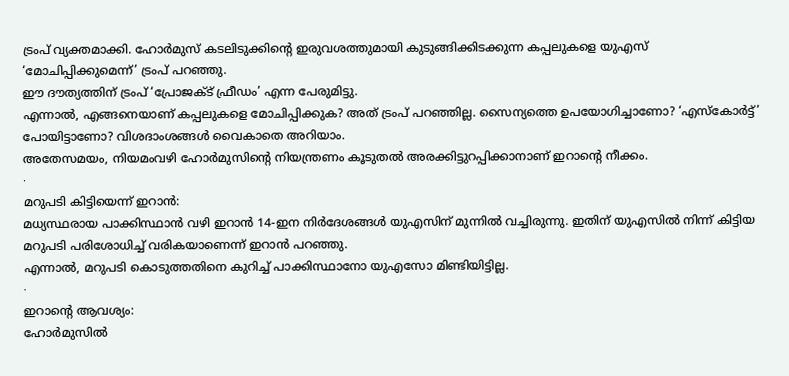ട്രംപ് വ്യക്തമാക്കി. ഹോർമുസ് കടലിടുക്കിന്റെ ഇരുവശത്തുമായി കുടുങ്ങിക്കിടക്കുന്ന കപ്പലുകളെ യുഎസ് ‘മോചിപ്പിക്കുമെന്ന്’ ട്രംപ് പറഞ്ഞു.
ഈ ദൗത്യത്തിന് ട്രംപ് ‘പ്രോജക്ട് ഫ്രീഡം’ എന്ന പേരുമിട്ടു.
എന്നാൽ, എങ്ങനെയാണ് കപ്പലുകളെ മോചിപ്പിക്കുക? അത് ട്രംപ് പറഞ്ഞില്ല. സൈന്യത്തെ ഉപയോഗിച്ചാണോ? ‘എസ്കോർട്ട്’ പോയിട്ടാണോ? വിശദാംശങ്ങൾ വൈകാതെ അറിയാം.
അതേസമയം, നിയമംവഴി ഹോർമുസിന്റെ നിയന്ത്രണം കൂടുതൽ അരക്കിട്ടുറപ്പിക്കാനാണ് ഇറാന്റെ നീക്കം.
∙
മറുപടി കിട്ടിയെന്ന് ഇറാൻ:
മധ്യസ്ഥരായ പാക്കിസ്ഥാൻ വഴി ഇറാൻ 14-ഇന നിർദേശങ്ങൾ യുഎസിന് മുന്നിൽ വച്ചിരുന്നു. ഇതിന് യുഎസിൽ നിന്ന് കിട്ടിയ മറുപടി പരിശോധിച്ച് വരികയാണെന്ന് ഇറാൻ പറഞ്ഞു.
എന്നാൽ, മറുപടി കൊടുത്തതിനെ കുറിച്ച് പാക്കിസ്ഥാനോ യുഎസോ മിണ്ടിയിട്ടില്ല.
∙
ഇറാന്റെ ആവശ്യം:
ഹോർമുസിൽ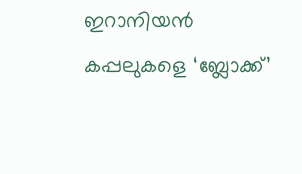ഇറാനിയൻ കപ്പലുകളെ ‘ബ്ലോക്ക്’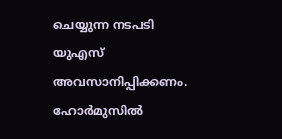ചെയ്യുന്ന നടപടി യുഎസ് അവസാനിപ്പിക്കണം. ഹോർമുസിൽ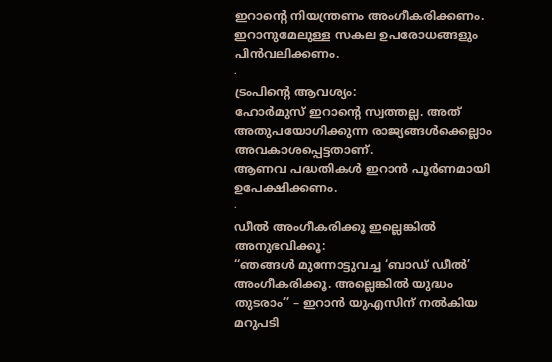ഇറാന്റെ നിയന്ത്രണം അംഗീകരിക്കണം.
ഇറാനുമേലുള്ള സകല ഉപരോധങ്ങളും പിൻവലിക്കണം.
∙
ട്രംപിന്റെ ആവശ്യം:
ഹോർമുസ് ഇറാന്റെ സ്വത്തല്ല. അത് അതുപയോഗിക്കുന്ന രാജ്യങ്ങൾക്കെല്ലാം അവകാശപ്പെട്ടതാണ്.
ആണവ പദ്ധതികൾ ഇറാൻ പൂർണമായി ഉപേക്ഷിക്കണം.
∙
ഡീൽ അംഗീകരിക്കൂ ഇല്ലെങ്കിൽ അനുഭവിക്കൂ:
‘‘ഞങ്ങൾ മുന്നോട്ടുവച്ച ‘ബാഡ് ഡീൽ’ അംഗീകരിക്കൂ. അല്ലെങ്കിൽ യുദ്ധം തുടരാം’’ – ഇറാൻ യുഎസിന് നൽകിയ മറുപടി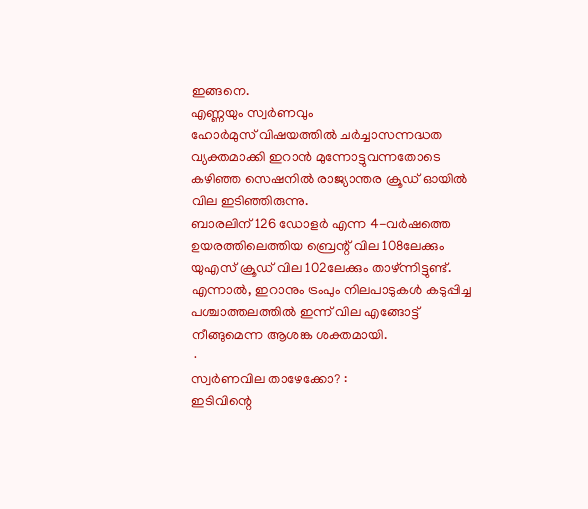ഇങ്ങനെ.
എണ്ണയും സ്വർണവും
ഹോർമുസ് വിഷയത്തിൽ ചർച്ചാസന്നദ്ധത വ്യക്തമാക്കി ഇറാൻ മുന്നോട്ടുവന്നതോടെ കഴിഞ്ഞ സെഷനിൽ രാജ്യാന്തര ക്രൂഡ് ഓയിൽ വില ഇടിഞ്ഞിരുന്നു.
ബാരലിന് 126 ഡോളർ എന്ന 4-വർഷത്തെ ഉയരത്തിലെത്തിയ ബ്രെന്റ് വില 108ലേക്കും യുഎസ് ക്രൂഡ് വില 102ലേക്കും താഴ്ന്നിട്ടുണ്ട്. എന്നാൽ, ഇറാനും ട്രംപും നിലപാടുകൾ കടുപ്പിച്ച പശ്ചാത്തലത്തിൽ ഇന്ന് വില എങ്ങോട്ട് നീങ്ങുമെന്ന ആശങ്ക ശക്തമായി.
∙
സ്വർണവില താഴേക്കോ? :
ഇടിവിന്റെ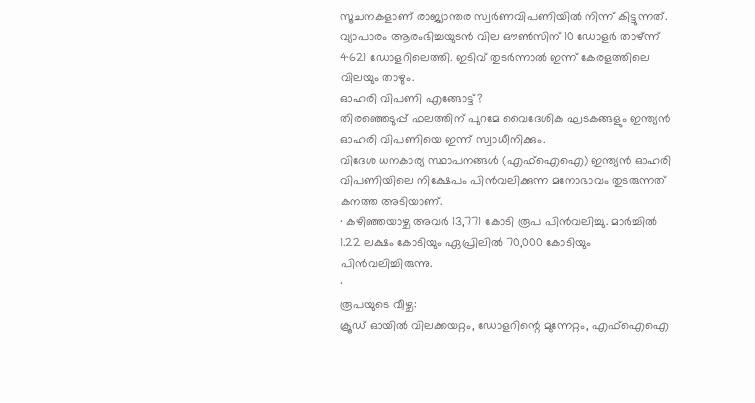സൂചനകളാണ് രാജ്യാന്തര സ്വർണവിപണിയിൽ നിന്ന് കിട്ടുന്നത്.
വ്യാപാരം ആരംഭിച്ചയുടൻ വില ഔൺസിന് 10 ഡോളർ താഴ്ന്ന് 4621 ഡോളറിലെത്തി. ഇടിവ് തുടർന്നാൽ ഇന്ന് കേരളത്തിലെ വിലയും താഴും.
ഓഹരി വിപണി എങ്ങോട്ട്?
തിരഞ്ഞെടുപ്പ് ഫലത്തിന് പുറമേ വൈദേശിക ഘടകങ്ങളും ഇന്ത്യൻ ഓഹരി വിപണിയെ ഇന്ന് സ്വാധീനിക്കും.
വിദേശ ധനകാര്യ സ്ഥാപനങ്ങൾ (എഫ്ഐഐ) ഇന്ത്യൻ ഓഹരി വിപണിയിലെ നിക്ഷേപം പിൻവലിക്കുന്ന മനോഭാവം തുടരുന്നത് കനത്ത അടിയാണ്.
∙ കഴിഞ്ഞയാഴ്ച അവർ 13,771 കോടി രൂപ പിൻവലിച്ചു. മാർച്ചിൽ 1.22 ലക്ഷം കോടിയും ഏപ്രിലിൽ 70,000 കോടിയും പിൻവലിച്ചിരുന്നു.
∙
രൂപയുടെ വീഴ്ച:
ക്രൂഡ് ഓയിൽ വിലക്കയറ്റം, ഡോളറിന്റെ മുന്നേറ്റം, എഫ്ഐഐ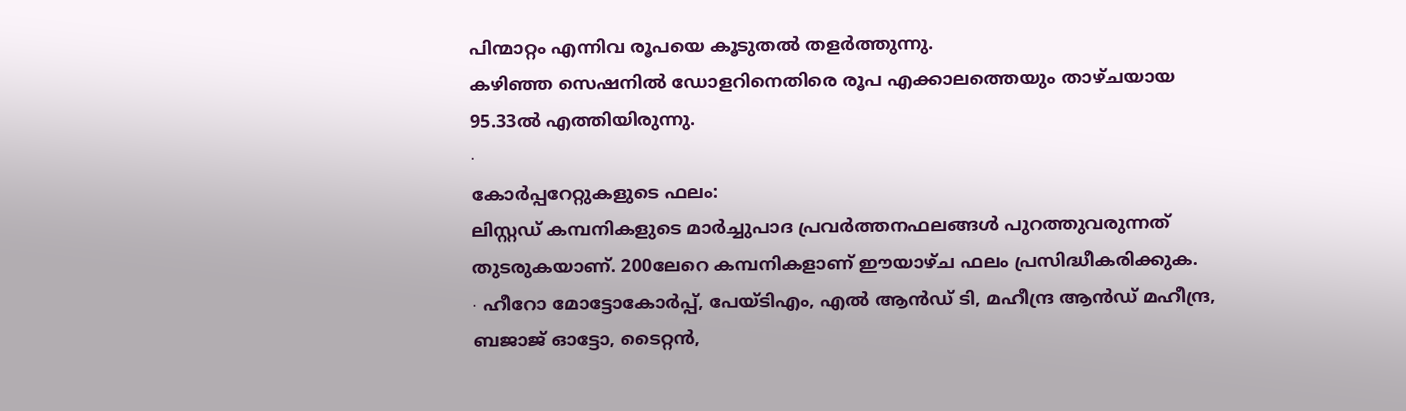പിന്മാറ്റം എന്നിവ രൂപയെ കൂടുതൽ തളർത്തുന്നു.
കഴിഞ്ഞ സെഷനിൽ ഡോളറിനെതിരെ രൂപ എക്കാലത്തെയും താഴ്ചയായ 95.33ൽ എത്തിയിരുന്നു.
∙
കോർപ്പറേറ്റുകളുടെ ഫലം:
ലിസ്റ്റഡ് കമ്പനികളുടെ മാർച്ചുപാദ പ്രവർത്തനഫലങ്ങൾ പുറത്തുവരുന്നത് തുടരുകയാണ്. 200ലേറെ കമ്പനികളാണ് ഈയാഴ്ച ഫലം പ്രസിദ്ധീകരിക്കുക.
∙ ഹീറോ മോട്ടോകോർപ്പ്, പേയ്ടിഎം, എൽ ആൻഡ് ടി, മഹീന്ദ്ര ആൻഡ് മഹീന്ദ്ര, ബജാജ് ഓട്ടോ, ടൈറ്റൻ,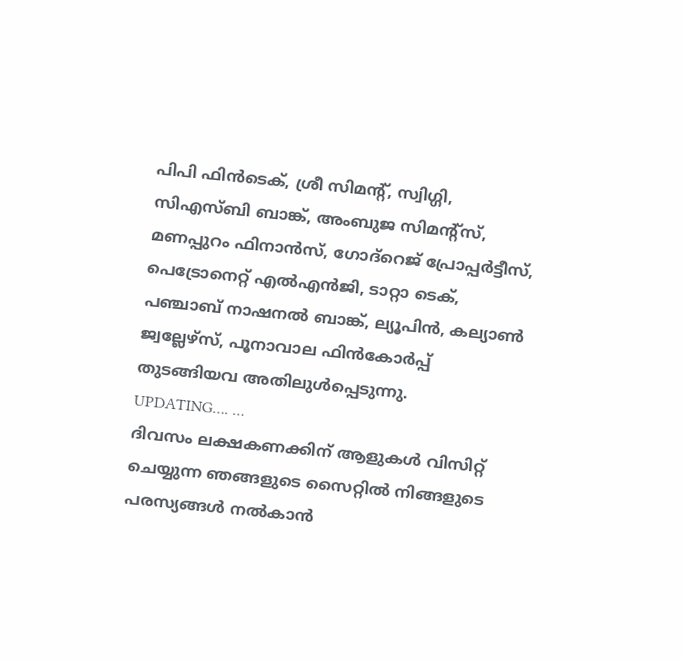പിപി ഫിൻടെക്, ശ്രീ സിമന്റ്, സ്വിഗ്ഗി, സിഎസ്ബി ബാങ്ക്, അംബുജ സിമന്റ്സ്, മണപ്പുറം ഫിനാൻസ്, ഗോദ്റെജ് പ്രോപ്പർട്ടീസ്, പെട്രോനെറ്റ് എൽഎൻജി, ടാറ്റാ ടെക്, പഞ്ചാബ് നാഷനൽ ബാങ്ക്, ല്യൂപിൻ, കല്യാൺ ജ്വല്ലേഴ്സ്, പൂനാവാല ഫിൻകോർപ്പ് തുടങ്ങിയവ അതിലുൾപ്പെടുന്നു.
UPDATING…. …
ദിവസം ലക്ഷകണക്കിന് ആളുകൾ വിസിറ്റ് ചെയ്യുന്ന ഞങ്ങളുടെ സൈറ്റിൽ നിങ്ങളുടെ പരസ്യങ്ങൾ നൽകാൻ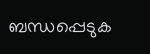ബന്ധപ്പെടുക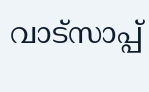വാട്സാപ്പ്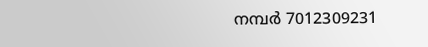നമ്പർ 7012309231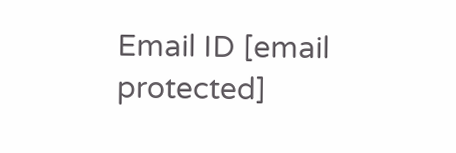Email ID [email protected]